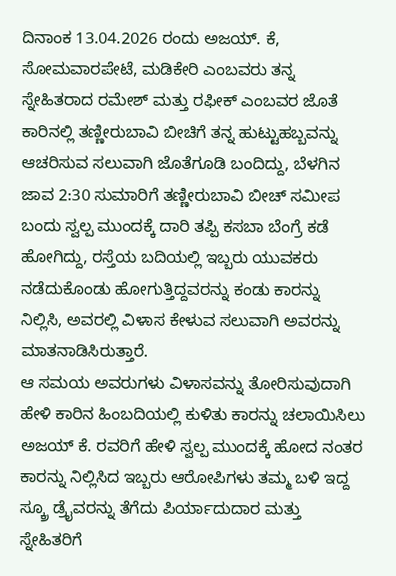ದಿನಾಂಕ 13.04.2026 ರಂದು ಅಜಯ್. ಕೆ, ಸೋಮವಾರಪೇಟೆ, ಮಡಿಕೇರಿ ಎಂಬವರು ತನ್ನ ಸ್ನೇಹಿತರಾದ ರಮೇಶ್ ಮತ್ತು ರಫೀಕ್ ಎಂಬವರ ಜೊತೆ ಕಾರಿನಲ್ಲಿ ತಣ್ಣೀರುಬಾವಿ ಬೀಚಿಗೆ ತನ್ನ ಹುಟ್ಟುಹಬ್ಬವನ್ನು ಆಚರಿಸುವ ಸಲುವಾಗಿ ಜೊತೆಗೂಡಿ ಬಂದಿದ್ದು, ಬೆಳಗಿನ ಜಾವ 2:30 ಸುಮಾರಿಗೆ ತಣ್ಣೀರುಬಾವಿ ಬೀಚ್ ಸಮೀಪ ಬಂದು ಸ್ವಲ್ಪ ಮುಂದಕ್ಕೆ ದಾರಿ ತಪ್ಪಿ ಕಸಬಾ ಬೆಂಗ್ರೆ ಕಡೆ ಹೋಗಿದ್ದು, ರಸ್ತೆಯ ಬದಿಯಲ್ಲಿ ಇಬ್ಬರು ಯುವಕರು ನಡೆದುಕೊಂಡು ಹೋಗುತ್ತಿದ್ದವರನ್ನು ಕಂಡು ಕಾರನ್ನು ನಿಲ್ಲಿಸಿ, ಅವರಲ್ಲಿ ವಿಳಾಸ ಕೇಳುವ ಸಲುವಾಗಿ ಅವರನ್ನು ಮಾತನಾಡಿಸಿರುತ್ತಾರೆ.
ಆ ಸಮಯ ಅವರುಗಳು ವಿಳಾಸವನ್ನು ತೋರಿಸುವುದಾಗಿ ಹೇಳಿ ಕಾರಿನ ಹಿಂಬದಿಯಲ್ಲಿ ಕುಳಿತು ಕಾರನ್ನು ಚಲಾಯಿಸಿಲು ಅಜಯ್ ಕೆ. ರವರಿಗೆ ಹೇಳಿ ಸ್ವಲ್ಪ ಮುಂದಕ್ಕೆ ಹೋದ ನಂತರ ಕಾರನ್ನು ನಿಲ್ಲಿಸಿದ ಇಬ್ಬರು ಆರೋಪಿಗಳು ತಮ್ಮ ಬಳಿ ಇದ್ದ ಸ್ಕ್ರೂ ಡ್ರೈವರನ್ನು ತೆಗೆದು ಪಿರ್ಯಾದುದಾರ ಮತ್ತು ಸ್ನೇಹಿತರಿಗೆ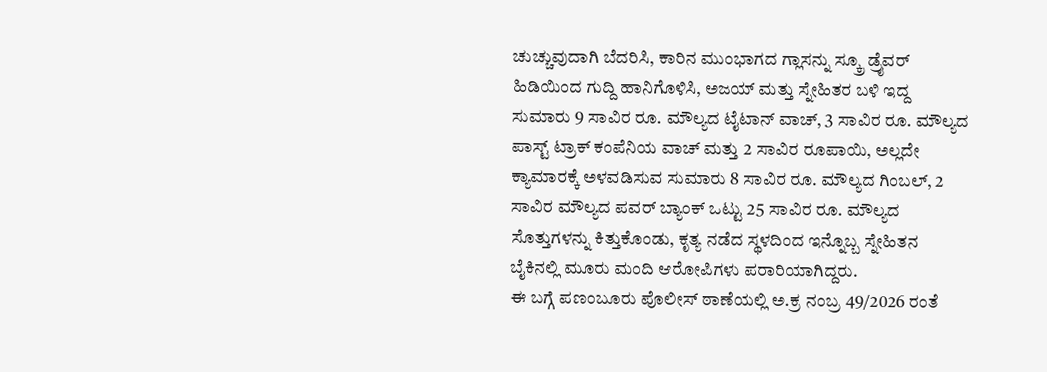ಚುಚ್ಚುವುದಾಗಿ ಬೆದರಿಸಿ, ಕಾರಿನ ಮುಂಭಾಗದ ಗ್ಲಾಸನ್ನು ಸ್ಕ್ರೂ ಡ್ರೈವರ್ ಹಿಡಿಯಿಂದ ಗುದ್ದಿ ಹಾನಿಗೊಳಿಸಿ, ಅಜಯ್ ಮತ್ತು ಸ್ನೇಹಿತರ ಬಳಿ ಇದ್ದ ಸುಮಾರು 9 ಸಾವಿರ ರೂ. ಮೌಲ್ಯದ ಟೈಟಾನ್ ವಾಚ್, 3 ಸಾವಿರ ರೂ. ಮೌಲ್ಯದ ಪಾಸ್ಟ್ ಟ್ರಾಕ್ ಕಂಪೆನಿಯ ವಾಚ್ ಮತ್ತು 2 ಸಾವಿರ ರೂಪಾಯಿ, ಅಲ್ಲದೇ ಕ್ಯಾಮಾರಕ್ಕೆ ಅಳವಡಿಸುವ ಸುಮಾರು 8 ಸಾವಿರ ರೂ. ಮೌಲ್ಯದ ಗಿಂಬಲ್, 2 ಸಾವಿರ ಮೌಲ್ಯದ ಪವರ್ ಬ್ಯಾಂಕ್ ಒಟ್ಟು 25 ಸಾವಿರ ರೂ. ಮೌಲ್ಯದ ಸೊತ್ತುಗಳನ್ನು ಕಿತ್ತುಕೊಂಡು, ಕೃತ್ಯ ನಡೆದ ಸ್ಥಳದಿಂದ ಇನ್ನೊಬ್ಬ ಸ್ನೇಹಿತನ ಬೈಕಿನಲ್ಲಿ ಮೂರು ಮಂದಿ ಆರೋಪಿಗಳು ಪರಾರಿಯಾಗಿದ್ದರು.
ಈ ಬಗ್ಗೆ ಪಣಂಬೂರು ಪೊಲೀಸ್ ಠಾಣೆಯಲ್ಲಿ ಅ.ಕ್ರ ನಂಬ್ರ 49/2026 ರಂತೆ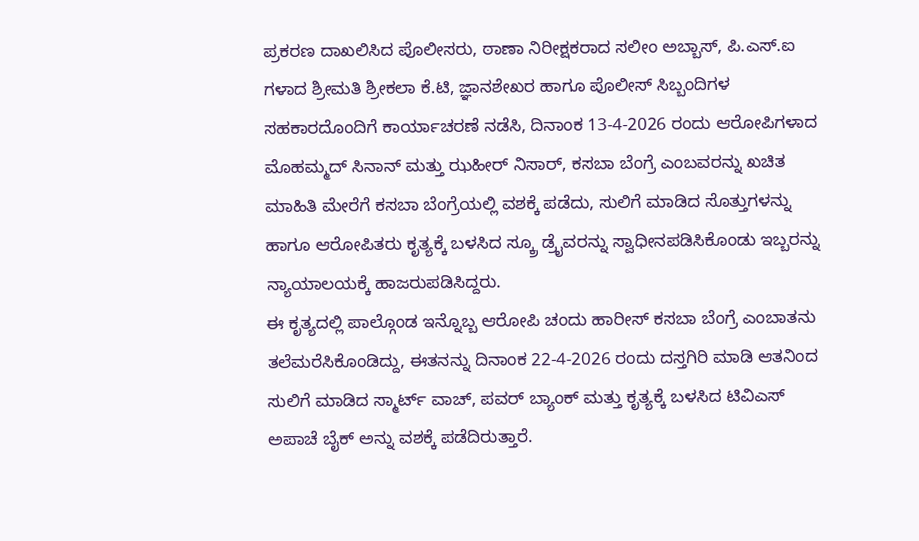ಪ್ರಕರಣ ದಾಖಲಿಸಿದ ಪೊಲೀಸರು, ಠಾಣಾ ನಿರೀಕ್ಷಕರಾದ ಸಲೀಂ ಅಬ್ಬಾಸ್, ಪಿ.ಎಸ್.ಐ ಗಳಾದ ಶ್ರೀಮತಿ ಶ್ರೀಕಲಾ ಕೆ.ಟಿ, ಜ್ಞಾನಶೇಖರ ಹಾಗೂ ಪೊಲೀಸ್ ಸಿಬ್ಬಂದಿಗಳ ಸಹಕಾರದೊಂದಿಗೆ ಕಾರ್ಯಾಚರಣೆ ನಡೆಸಿ, ದಿನಾಂಕ 13-4-2026 ರಂದು ಆರೋಪಿಗಳಾದ ಮೊಹಮ್ಮದ್ ಸಿನಾನ್ ಮತ್ತು ಝಹೀರ್ ನಿಸಾರ್, ಕಸಬಾ ಬೆಂಗ್ರೆ ಎಂಬವರನ್ನು ಖಚಿತ ಮಾಹಿತಿ ಮೇರೆಗೆ ಕಸಬಾ ಬೆಂಗ್ರೆಯಲ್ಲಿ ವಶಕ್ಕೆ ಪಡೆದು, ಸುಲಿಗೆ ಮಾಡಿದ ಸೊತ್ತುಗಳನ್ನು ಹಾಗೂ ಆರೋಪಿತರು ಕೃತ್ಯಕ್ಕೆ ಬಳಸಿದ ಸ್ಕ್ರೂ ಡ್ರೈವರನ್ನು ಸ್ವಾಧೀನಪಡಿಸಿಕೊಂಡು ಇಬ್ಬರನ್ನು ನ್ಯಾಯಾಲಯಕ್ಕೆ ಹಾಜರುಪಡಿಸಿದ್ದರು.
ಈ ಕೃತ್ಯದಲ್ಲಿ ಪಾಲ್ಗೊಂಡ ಇನ್ನೊಬ್ಬ ಆರೋಪಿ ಚಂದು ಹಾರೀಸ್ ಕಸಬಾ ಬೆಂಗ್ರೆ ಎಂಬಾತನು ತಲೆಮರೆಸಿಕೊಂಡಿದ್ದು, ಈತನನ್ನು ದಿನಾಂಕ 22-4-2026 ರಂದು ದಸ್ತಗಿರಿ ಮಾಡಿ ಆತನಿಂದ ಸುಲಿಗೆ ಮಾಡಿದ ಸ್ಮಾರ್ಟ್ ವಾಚ್, ಪವರ್ ಬ್ಯಾಂಕ್ ಮತ್ತು ಕೃತ್ಯಕ್ಕೆ ಬಳಸಿದ ಟಿವಿಎಸ್ ಅಪಾಚೆ ಬೈಕ್ ಅನ್ನು ವಶಕ್ಕೆ ಪಡೆದಿರುತ್ತಾರೆ.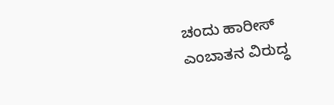ಚಂದು ಹಾರೀಸ್ ಎಂಬಾತನ ವಿರುದ್ಧ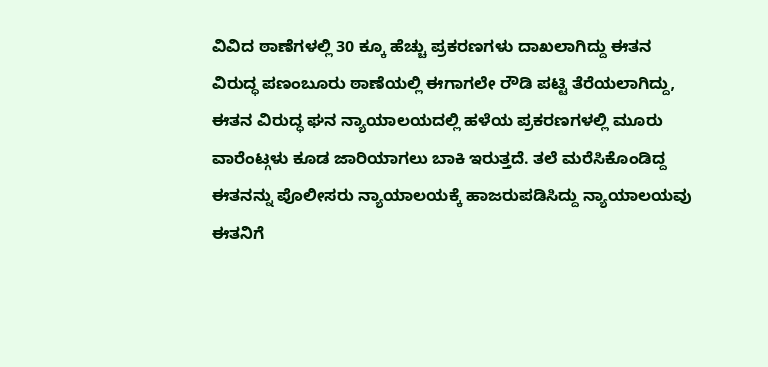ವಿವಿದ ಠಾಣೆಗಳಲ್ಲಿ 30 ಕ್ಕೂ ಹೆಚ್ಚು ಪ್ರಕರಣಗಳು ದಾಖಲಾಗಿದ್ದು ಈತನ ವಿರುದ್ಧ ಪಣಂಬೂರು ಠಾಣೆಯಲ್ಲಿ ಈಗಾಗಲೇ ರೌಡಿ ಪಟ್ಟಿ ತೆರೆಯಲಾಗಿದ್ದು, ಈತನ ವಿರುದ್ಧ ಘನ ನ್ಯಾಯಾಲಯದಲ್ಲಿ ಹಳೆಯ ಪ್ರಕರಣಗಳಲ್ಲಿ ಮೂರು ವಾರೆಂಟ್ಗಳು ಕೂಡ ಜಾರಿಯಾಗಲು ಬಾಕಿ ಇರುತ್ತದೆ. ತಲೆ ಮರೆಸಿಕೊಂಡಿದ್ದ ಈತನನ್ನು ಪೊಲೀಸರು ನ್ಯಾಯಾಲಯಕ್ಕೆ ಹಾಜರುಪಡಿಸಿದ್ದು ನ್ಯಾಯಾಲಯವು ಈತನಿಗೆ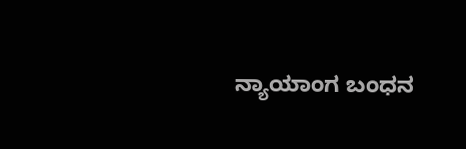ನ್ಯಾಯಾಂಗ ಬಂಧನ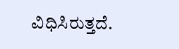ವಿಧಿಸಿರುತ್ತದೆ.